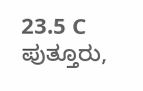23.5 C
ಪುತ್ತೂರು,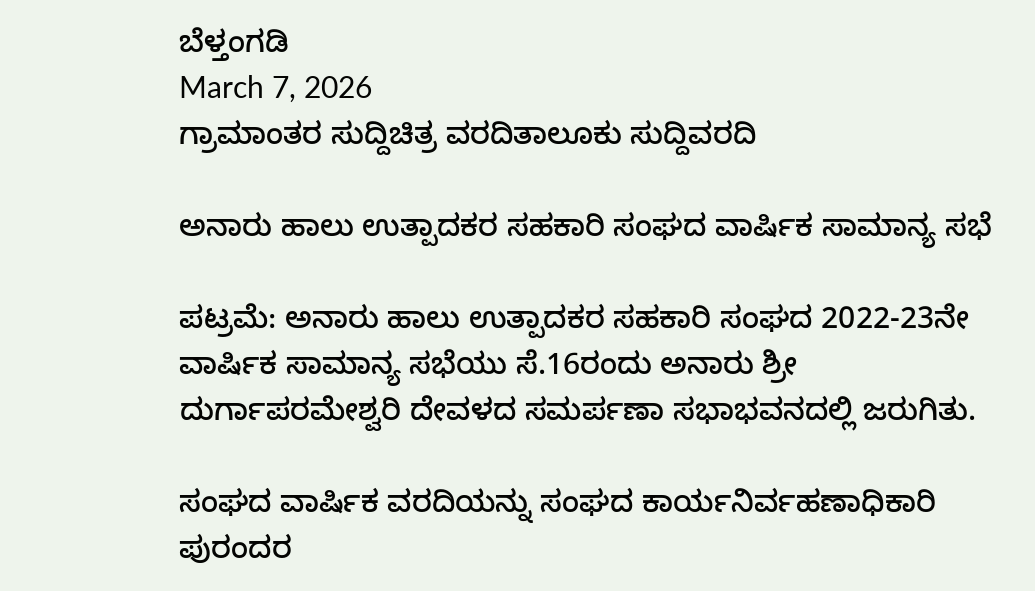ಬೆಳ್ತಂಗಡಿ
March 7, 2026
ಗ್ರಾಮಾಂತರ ಸುದ್ದಿಚಿತ್ರ ವರದಿತಾಲೂಕು ಸುದ್ದಿವರದಿ

ಅನಾರು ಹಾಲು ಉತ್ಪಾದಕರ ಸಹಕಾರಿ ಸಂಘದ ವಾರ್ಷಿಕ ಸಾಮಾನ್ಯ ಸಭೆ

ಪಟ್ರಮೆ: ಅನಾರು ಹಾಲು ಉತ್ಪಾದಕರ ಸಹಕಾರಿ ಸಂಘದ 2022-23ನೇ ವಾರ್ಷಿಕ ಸಾಮಾನ್ಯ ಸಭೆಯು ಸೆ.16ರಂದು ಅನಾರು ಶ್ರೀ ದುರ್ಗಾಪರಮೇಶ್ವರಿ ದೇವಳದ ಸಮರ್ಪಣಾ ಸಭಾಭವನದಲ್ಲಿ ಜರುಗಿತು.

ಸಂಘದ ವಾರ್ಷಿಕ ವರದಿಯನ್ನು ಸಂಘದ ಕಾರ್ಯನಿರ್ವಹಣಾಧಿಕಾರಿ ಪುರಂದರ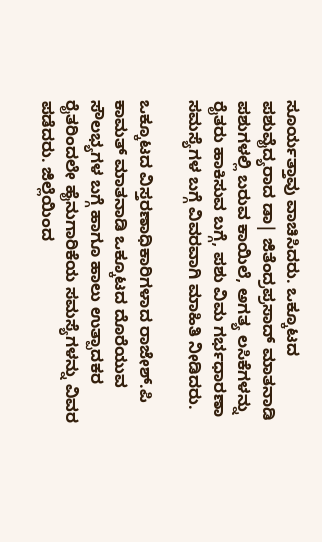ಸೂರ್ಯತ್ತಾವು ವಾಚಿಸಿದರು. ಒಕ್ಕೂಟದ ಪಶುವೈದ್ಯರಾದ ಡಾ| ಜಿತೆಂದ್ರಪ್ರಸಾದ್ ಮಾತನಾಡಿ ಪಶುಗಳಲ್ಲಿ ಬರುವ ಕಾಯಿಲೆ, ಅಗತ್ಯ ಲಸಿಕೆಗಳನ್ನು ರೈತರು ಹಾಕಿಸುವ ಬಗ್ಗೆ, ಪಶು ವಿಮ ಗರ್ಭಧಾರಣಾ ಸಮಸ್ಯೆಗಳ ಬಗ್ಗೆ ವಿವರವಾಗಿ ಮಾಹಿತಿ ನೀಡಿದರು.

ಒಕ್ಕೂಟದ ವಿಸ್ತರಣಾಧಿಕಾರಿಗಳಾದ ರಾಜೇಶ್.ಪಿ ಕಾಮತ್ ಮಾತನಾಡಿ ಒಕ್ಕೂಟದ ದೊರೆಯುವ ಸೌಲಭ್ಯಗಳ ಬಗ್ಗೆ ಹಾಗೂ ಹಾಲು ಉತ್ಪಾದಕರ ರೈತರಿಂದಲೇ ಹೈನುಗಾರಿಕೆಯ ಸಮಸ್ಯೆಗಳನ್ನು ವಿವರ ಪಡೆದರು. ಜಿಲ್ಲೆಯಿಂದ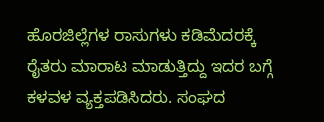ಹೊರಜಿಲ್ಲೆಗಳ ರಾಸುಗಳು ಕಡಿಮೆದರಕ್ಕೆ ರೈತರು ಮಾರಾಟ ಮಾಡುತ್ತಿದ್ದು ಇದರ ಬಗ್ಗೆ ಕಳವಳ ವ್ಯಕ್ತಪಡಿಸಿದರು. ಸಂಘದ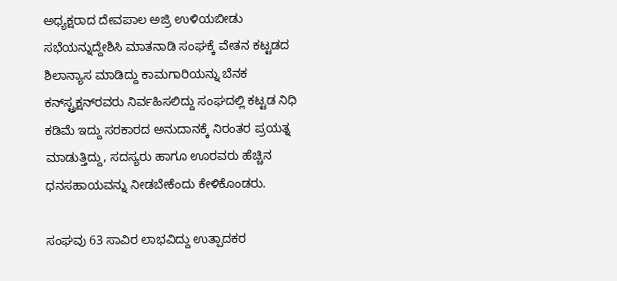ಅಧ್ಯಕ್ಷರಾದ ದೇವಪಾಲ ಅಜ್ರಿ ಉಳಿಯಬೀಡು ಸಭೆಯನ್ನುದ್ದೇಶಿಸಿ ಮಾತನಾಡಿ ಸಂಘಕ್ಕೆ ವೇತನ ಕಟ್ಟಡದ ಶಿಲಾನ್ಯಾಸ ಮಾಡಿದ್ದು ಕಾಮಗಾರಿಯನ್ನು ಬೆನಕ ಕನ್‌ಸ್ಟ್ರಕ್ಷನ್‌ರವರು ನಿರ್ವಹಿಸಲಿದ್ದು ಸಂಘದಲ್ಲಿ ಕಟ್ಟಡ ನಿಧಿ ಕಡಿಮೆ ಇದ್ದು ಸರಕಾರದ ಅನುದಾನಕ್ಕೆ ನಿರಂತರ ಪ್ರಯತ್ನ ಮಾಡುತ್ತಿದ್ದು, ಸದಸ್ಯರು ಹಾಗೂ ಊರವರು ಹೆಚ್ಚಿನ ಧನಸಹಾಯವನ್ನು ನೀಡಬೇಕೆಂದು ಕೇಳಿಕೊಂಡರು.

ಸಂಘವು 63 ಸಾವಿರ ಲಾಭವಿದ್ದು ಉತ್ಪಾದಕರ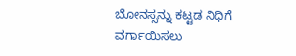ಬೋನಸ್ಸನ್ನು ಕಟ್ಟಡ ನಿಧಿಗೆ ವರ್ಗಾಯಿಸಲು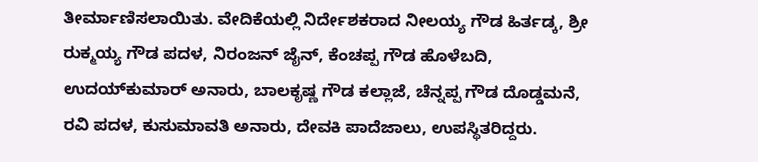ತೀರ್ಮಾಣಿಸಲಾಯಿತು. ವೇದಿಕೆಯಲ್ಲಿ ನಿರ್ದೇಶಕರಾದ ನೀಲಯ್ಯ ಗೌಡ ಹಿರ್ತಡ್ಕ, ಶ್ರೀ ರುಕ್ಮಯ್ಯ ಗೌಡ ಪದಳ, ನಿರಂಜನ್ ಜೈನ್, ಕೆಂಚಪ್ಪ ಗೌಡ ಹೊಳೆಬದಿ, ಉದಯ್‌ಕುಮಾರ್ ಅನಾರು, ಬಾಲಕೃಷ್ಣ ಗೌಡ ಕಲ್ಲಾಜೆ, ಚೆನ್ನಪ್ಪ ಗೌಡ ದೊಡ್ಡಮನೆ, ರವಿ ಪದಳ, ಕುಸುಮಾವತಿ ಅನಾರು, ದೇವಕಿ ಪಾದೆಜಾಲು, ಉಪಸ್ಥಿತರಿದ್ದರು.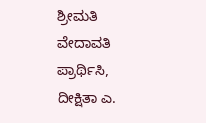ಶ್ರೀಮತಿ ವೇದಾವತಿ ಪ್ರಾರ್ಥಿಸಿ, ದೀಕ್ಷಿತಾ ಎ.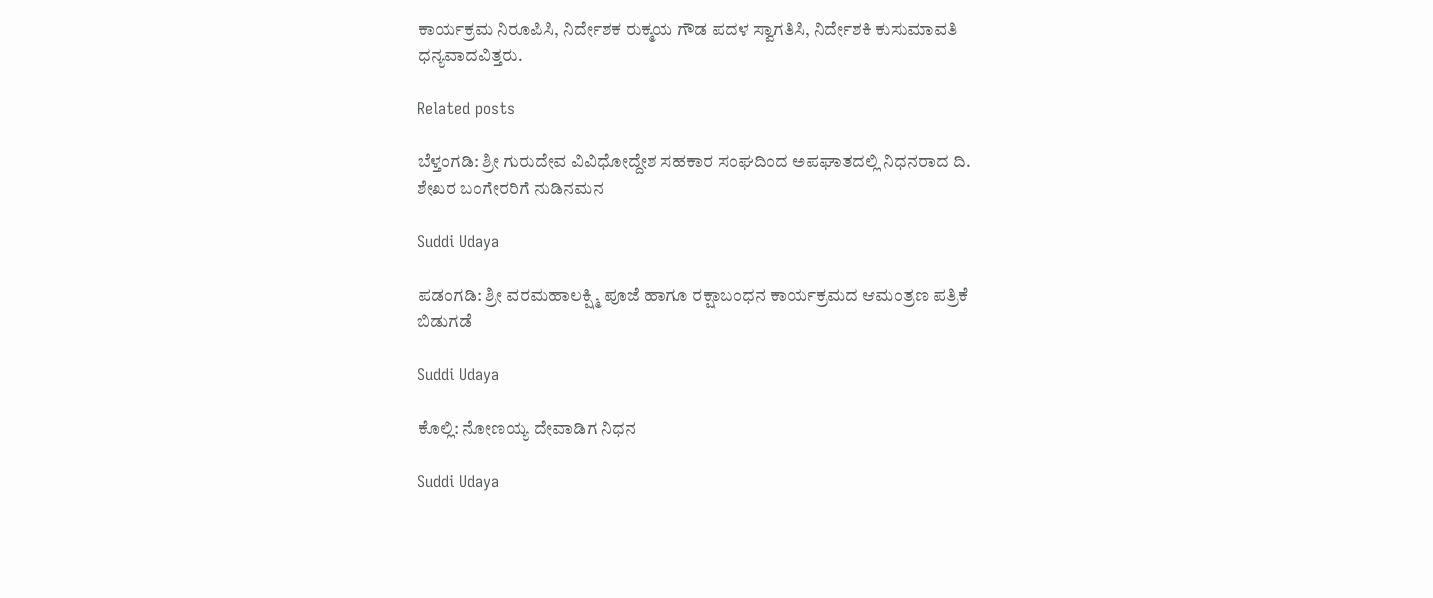ಕಾರ್ಯಕ್ರಮ ನಿರೂಪಿಸಿ, ನಿರ್ದೇಶಕ ರುಕ್ಮಯ ಗೌಡ ಪದಳ ಸ್ವಾಗತಿಸಿ, ನಿರ್ದೇಶಕಿ ಕುಸುಮಾವತಿ ಧನ್ಯವಾದವಿತ್ತರು.

Related posts

ಬೆಳ್ತಂಗಡಿ: ಶ್ರೀ ಗುರುದೇವ ವಿವಿಧೋದ್ದೇಶ ಸಹಕಾರ ಸಂಘದಿಂದ ಅಪಘಾತದಲ್ಲಿ ನಿಧನರಾದ ದಿ. ಶೇಖರ ಬಂಗೇರರಿಗೆ ನುಡಿನಮನ

Suddi Udaya

ಪಡಂಗಡಿ: ಶ್ರೀ ವರಮಹಾಲಕ್ಷ್ಮಿ ಪೂಜೆ ಹಾಗೂ ರಕ್ಷಾಬಂಧನ ಕಾರ್ಯಕ್ರಮದ ಆಮಂತ್ರಣ ಪತ್ರಿಕೆ ಬಿಡುಗಡೆ

Suddi Udaya

ಕೊಲ್ಲಿ: ನೋಣಯ್ಯ ದೇವಾಡಿಗ ನಿಧನ

Suddi Udaya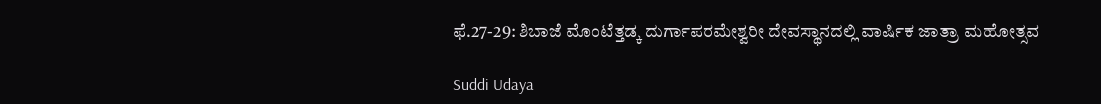ಫೆ.27-29: ಶಿಬಾಜೆ ಮೊಂಟೆತ್ತಡ್ಕ ದುರ್ಗಾಪರಮೇಶ್ವರೀ ದೇವಸ್ಥಾನದಲ್ಲಿ ವಾರ್ಷಿಕ ಜಾತ್ರಾ ಮಹೋತ್ಸವ

Suddi Udaya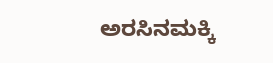ಅರಸಿನಮಕ್ಕಿ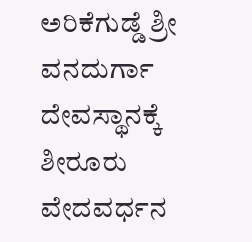ಅರಿಕೆಗುಡ್ಡೆ ಶ್ರೀ ವನದುರ್ಗಾ ದೇವಸ್ಥಾನಕ್ಕೆ ಶೀರೂರು ವೇದವರ್ಧನ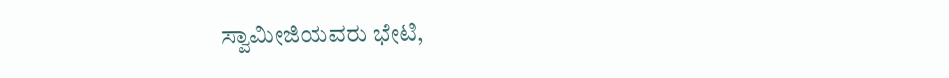ಸ್ವಾಮೀಜಿಯವರು ಭೇಟಿ,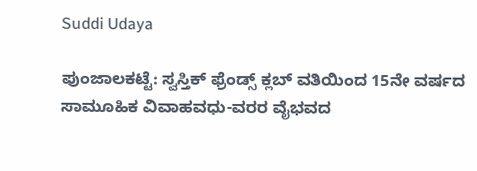Suddi Udaya

ಪುಂಜಾಲಕಟ್ಟೆ: ಸ್ವಸ್ತಿಕ್ ಫ್ರೆಂಡ್ಸ್ ಕ್ಲಬ್ ವತಿಯಿಂದ 15ನೇ ವರ್ಷದ ಸಾಮೂಹಿಕ ವಿವಾಹವಧು-ವರರ ವೈಭವದ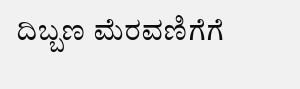ದಿಬ್ಬಣ ಮೆರವಣಿಗೆಗೆ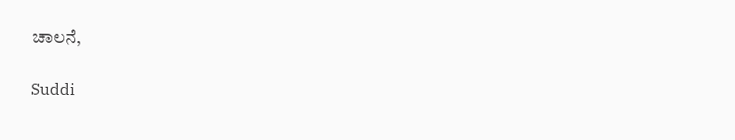ಚಾಲನೆ,

Suddi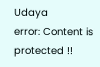Udaya
error: Content is protected !!